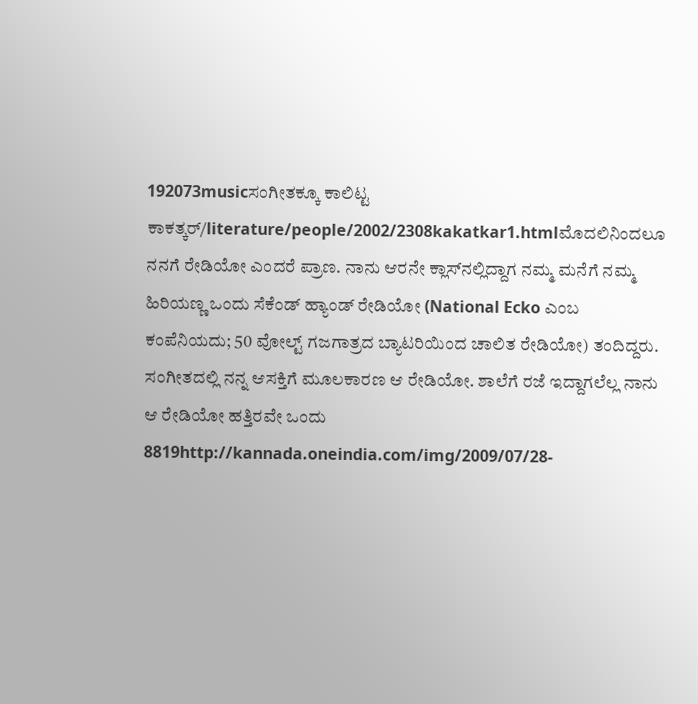192073musicಸಂಗೀತಕ್ಕೂ ಕಾಲಿಟ್ಟ ಕಾಕತ್ಕರ್‌/literature/people/2002/2308kakatkar1.htmlಮೊದಲಿನಿಂದಲೂ ನನಗೆ ರೇಡಿಯೋ ಎಂದರೆ ಪ್ರಾಣ. ನಾನು ಆರನೇ ಕ್ಲಾಸ್‌ನಲ್ಲಿದ್ದಾಗ ನಮ್ಮ ಮನೆಗೆ ನಮ್ಮ ಹಿರಿಯಣ್ಣ ಒಂದು ಸೆಕೆಂಡ್‌ ಹ್ಯಾಂಡ್‌ ರೇಡಿಯೋ (National Ecko ಎಂಬ ಕಂಪೆನಿಯದು; 50 ವೋಲ್ಟ್‌ ಗಜಗಾತ್ರದ ಬ್ಯಾಟರಿಯಿಂದ ಚಾಲಿತ ರೇಡಿಯೋ) ತಂದಿದ್ದರು. ಸಂಗೀತದಲ್ಲಿ ನನ್ನ ಆಸಕ್ತಿಗೆ ಮೂಲಕಾರಣ ಆ ರೇಡಿಯೋ. ಶಾಲೆಗೆ ರಜೆ ಇದ್ದಾಗಲೆಲ್ಲ ನಾನು ಆ ರೇಡಿಯೋ ಹತ್ತಿರವೇ ಒಂದು 8819http://kannada.oneindia.com/img/2009/07/28-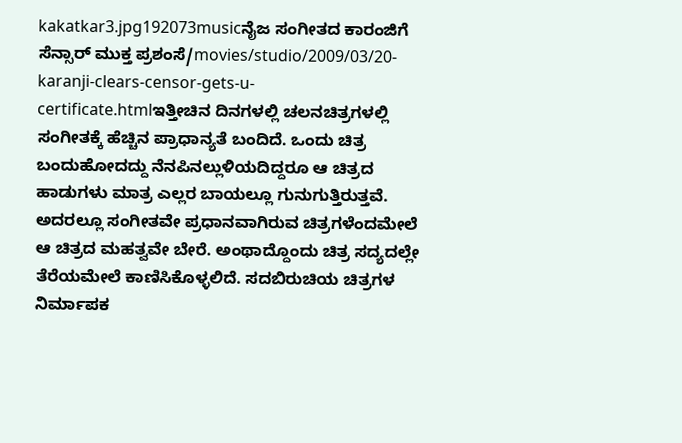kakatkar3.jpg192073musicನೈಜ ಸಂಗೀತದ ಕಾರಂಜಿಗೆ ಸೆನ್ಸಾರ್ ಮುಕ್ತ ಪ್ರಶಂಸೆ/movies/studio/2009/03/20-karanji-clears-censor-gets-u-certificate.htmlಇತ್ತೀಚಿನ ದಿನಗಳಲ್ಲಿ ಚಲನಚಿತ್ರಗಳಲ್ಲಿ ಸಂಗೀತಕ್ಕೆ ಹೆಚ್ಚಿನ ಪ್ರಾಧಾನ್ಯತೆ ಬಂದಿದೆ. ಒಂದು ಚಿತ್ರ ಬಂದುಹೋದದ್ದು ನೆನಪಿನಲ್ಲುಳಿಯದಿದ್ದರೂ ಆ ಚಿತ್ರದ ಹಾಡುಗಳು ಮಾತ್ರ ಎಲ್ಲರ ಬಾಯಲ್ಲೂ ಗುನುಗುತ್ತಿರುತ್ತವೆ. ಅದರಲ್ಲೂ ಸಂಗೀತವೇ ಪ್ರಧಾನವಾಗಿರುವ ಚಿತ್ರಗಳೆಂದಮೇಲೆ ಆ ಚಿತ್ರದ ಮಹತ್ವವೇ ಬೇರೆ. ಅಂಥಾದ್ದೊಂದು ಚಿತ್ರ ಸದ್ಯದಲ್ಲೇ ತೆರೆಯಮೇಲೆ ಕಾಣಿಸಿಕೊಳ್ಳಲಿದೆ. ಸದಬಿರುಚಿಯ ಚಿತ್ರಗಳ ನಿರ್ಮಾಪಕ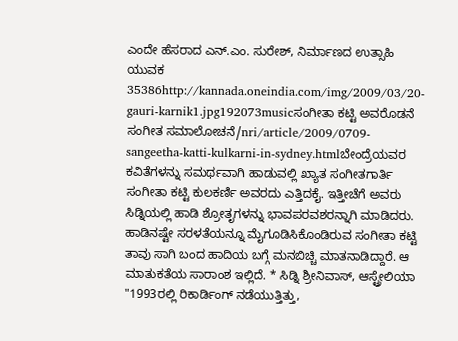ಎಂದೇ ಹೆಸರಾದ ಎನ್.ಎಂ. ಸುರೇಶ್, ನಿರ್ಮಾಣದ ಉತ್ಸಾಹಿ ಯುವಕ 35386http://kannada.oneindia.com/img/2009/03/20-gauri-karnik1.jpg192073musicಸಂಗೀತಾ ಕಟ್ಟಿ ಅವರೊಡನೆ ಸಂಗೀತ ಸಮಾಲೋಚನೆ/nri/article/2009/0709-sangeetha-katti-kulkarni-in-sydney.htmlಬೇಂದ್ರೆಯವರ ಕವಿತೆಗಳನ್ನು ಸಮರ್ಥವಾಗಿ ಹಾಡುವಲ್ಲಿ ಖ್ಯಾತ ಸಂಗೀತಗಾರ್ತಿ ಸಂಗೀತಾ ಕಟ್ಟಿ ಕುಲಕರ್ಣಿ ಅವರದು ಎತ್ತಿದಕೈ. ಇತ್ತೀಚೆಗೆ ಅವರು ಸಿಡ್ನಿಯಲ್ಲಿ ಹಾಡಿ ಶ್ರೋತೃಗಳನ್ನು ಭಾವಪರವಶರನ್ನಾಗಿ ಮಾಡಿದರು. ಹಾಡಿನಷ್ಟೇ ಸರಳತೆಯನ್ನೂ ಮೈಗೂಡಿಸಿಕೊಂಡಿರುವ ಸಂಗೀತಾ ಕಟ್ಟಿ ತಾವು ಸಾಗಿ ಬಂದ ಹಾದಿಯ ಬಗ್ಗೆ ಮನಬಿಚ್ಚಿ ಮಾತನಾಡಿದ್ದಾರೆ. ಆ ಮಾತುಕತೆಯ ಸಾರಾಂಶ ಇಲ್ಲಿದೆ. * ಸಿಡ್ನಿ ಶ್ರೀನಿವಾಸ್, ಆಸ್ಟ್ರೇಲಿಯಾ "1993ರಲ್ಲಿ ರಿಕಾರ್ಡಿಂಗ್ ನಡೆಯುತ್ತಿತ್ತು,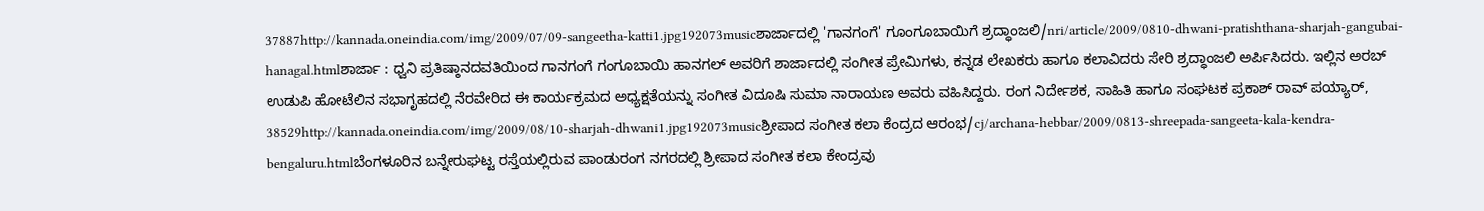37887http://kannada.oneindia.com/img/2009/07/09-sangeetha-katti1.jpg192073musicಶಾರ್ಜಾದಲ್ಲಿ 'ಗಾನಗಂಗೆ' ಗೂಂಗೂಬಾಯಿಗೆ ಶ್ರದ್ಧಾಂಜಲಿ/nri/article/2009/0810-dhwani-pratishthana-sharjah-gangubai-hanagal.htmlಶಾರ್ಜಾ : ಧ್ವನಿ ಪ್ರತಿಷ್ಠಾನದವತಿಯಿಂದ ಗಾನಗಂಗೆ ಗಂಗೂಬಾಯಿ ಹಾನಗಲ್ ಅವರಿಗೆ ಶಾರ್ಜಾದಲ್ಲಿ ಸಂಗೀತ ಪ್ರೇಮಿಗಳು, ಕನ್ನಡ ಲೇಖಕರು ಹಾಗೂ ಕಲಾವಿದರು ಸೇರಿ ಶ್ರದ್ಧಾಂಜಲಿ ಅರ್ಪಿಸಿದರು. ಇಲ್ಲಿನ ಅರಬ್ ಉಡುಪಿ ಹೋಟೆಲಿನ ಸಭಾಗೃಹದಲ್ಲಿ ನೆರವೇರಿದ ಈ ಕಾರ್ಯಕ್ರಮದ ಅಧ್ಯಕ್ಷತೆಯನ್ನು ಸಂಗೀತ ವಿದೂಷಿ ಸುಮಾ ನಾರಾಯಣ ಅವರು ವಹಿಸಿದ್ದರು. ರಂಗ ನಿರ್ದೇಶಕ, ಸಾಹಿತಿ ಹಾಗೂ ಸಂಘಟಕ ಪ್ರಕಾಶ್ ರಾವ್ ಪಯ್ಯಾರ್, 38529http://kannada.oneindia.com/img/2009/08/10-sharjah-dhwani1.jpg192073musicಶ್ರೀಪಾದ ಸಂಗೀತ ಕಲಾ ಕೆಂದ್ರದ ಆರಂಭ/cj/archana-hebbar/2009/0813-shreepada-sangeeta-kala-kendra-bengaluru.htmlಬೆಂಗಳೂರಿನ ಬನ್ನೇರುಘಟ್ಟ ರಸ್ತೆಯಲ್ಲಿರುವ ಪಾಂಡುರಂಗ ನಗರದಲ್ಲಿ ಶ್ರೀಪಾದ ಸಂಗೀತ ಕಲಾ ಕೇಂದ್ರವು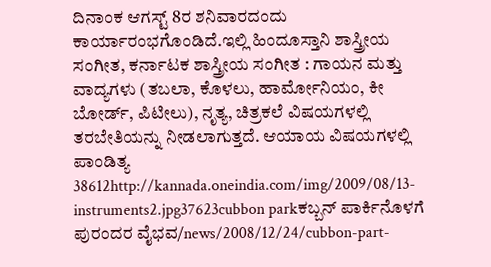ದಿನಾಂಕ ಆಗಸ್ಟ್ 8ರ ಶನಿವಾರದಂದು ಕಾರ್ಯಾರಂಭಗೊಂಡಿದೆ.ಇಲ್ಲಿ ಹಿಂದೂಸ್ತಾನಿ ಶಾಸ್ತ್ರೀಯ ಸಂಗೀತ, ಕರ್ನಾಟಕ ಶಾಸ್ತ್ರೀಯ ಸಂಗೀತ : ಗಾಯನ ಮತ್ತು ವಾದ್ಯಗಳು (ತಬಲಾ, ಕೊಳಲು, ಹಾರ್ಮೋನಿಯಂ, ಕೀ ಬೋರ್ಡ್, ಪಿಟೀಲು), ನೃತ್ಯ, ಚಿತ್ರಕಲೆ ವಿಷಯಗಳಲ್ಲಿ ತರಬೇತಿಯನ್ನು ನೀಡಲಾಗುತ್ತದೆ. ಆಯಾಯ ವಿಷಯಗಳಲ್ಲಿ ಪಾಂಡಿತ್ಯ 38612http://kannada.oneindia.com/img/2009/08/13-instruments2.jpg37623cubbon parkಕಬ್ಬನ್ ಪಾರ್ಕಿನೊಳಗೆ ಪುರಂದರ ವೈಭವ/news/2008/12/24/cubbon-part-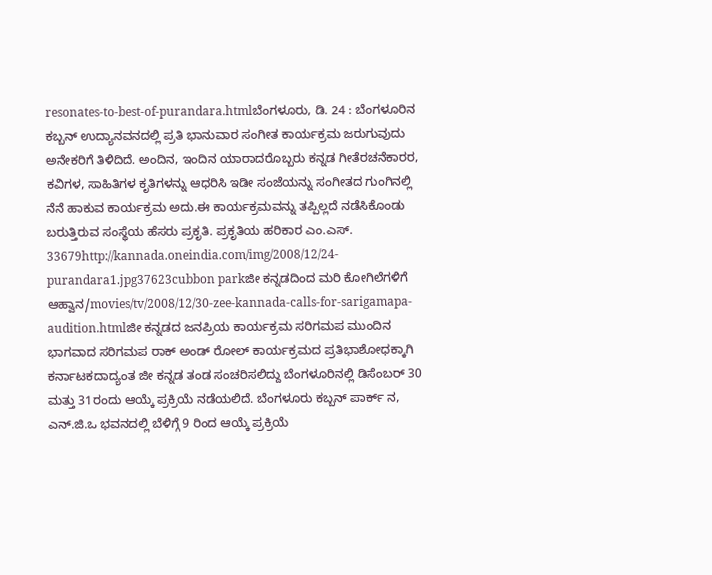resonates-to-best-of-purandara.htmlಬೆಂಗಳೂರು, ಡಿ. 24 : ಬೆಂಗಳೂರಿನ ಕಬ್ಬನ್ ಉದ್ಯಾನವನದಲ್ಲಿ ಪ್ರತಿ ಭಾನುವಾರ ಸಂಗೀತ ಕಾರ್ಯಕ್ರಮ ಜರುಗುವುದು ಅನೇಕರಿಗೆ ತಿಳಿದಿದೆ. ಅಂದಿನ, ಇಂದಿನ ಯಾರಾದರೊಬ್ಬರು ಕನ್ನಡ ಗೀತೆರಚನೆಕಾರರ, ಕವಿಗಳ, ಸಾಹಿತಿಗಳ ಕೃತಿಗಳನ್ನು ಆಧರಿಸಿ ಇಡೀ ಸಂಜೆಯನ್ನು ಸಂಗೀತದ ಗುಂಗಿನಲ್ಲಿ ನೆನೆ ಹಾಕುವ ಕಾರ್ಯಕ್ರಮ ಅದು.ಈ ಕಾರ್ಯಕ್ರಮವನ್ನು ತಪ್ಪಿಲ್ಲದೆ ನಡೆಸಿಕೊಂಡು ಬರುತ್ತಿರುವ ಸಂಸ್ಥೆಯ ಹೆಸರು ಪ್ರಕೃತಿ. ಪ್ರಕೃತಿಯ ಹರಿಕಾರ ಎಂ.ಎಸ್. 33679http://kannada.oneindia.com/img/2008/12/24-purandara1.jpg37623cubbon parkಜೀ ಕನ್ನಡದಿಂದ ಮರಿ ಕೋಗಿಲೆಗಳಿಗೆ ಆಹ್ವಾನ/movies/tv/2008/12/30-zee-kannada-calls-for-sarigamapa-audition.htmlಜೀ ಕನ್ನಡದ ಜನಪ್ರಿಯ ಕಾರ್ಯಕ್ರಮ ಸರಿಗಮಪ ಮುಂದಿನ ಭಾಗವಾದ ಸರಿಗಮಪ ರಾಕ್ ಅಂಡ್ ರೋಲ್ ಕಾರ್ಯಕ್ರಮದ ಪ್ರತಿಭಾಶೋಧಕ್ಕಾಗಿ ಕರ್ನಾಟಕದಾದ್ಯಂತ ಜೀ ಕನ್ನಡ ತಂಡ ಸಂಚರಿಸಲಿದ್ದು ಬೆಂಗಳೂರಿನಲ್ಲಿ ಡಿಸೆಂಬರ್ 30 ಮತ್ತು 31ರಂದು ಆಯ್ಕೆ ಪ್ರಕ್ರಿಯೆ ನಡೆಯಲಿದೆ. ಬೆಂಗಳೂರು ಕಬ್ಬನ್ ಪಾರ್ಕ್ ನ, ಎನ್.ಜಿ.ಒ ಭವನದಲ್ಲಿ ಬೆಳಿಗ್ಗೆ 9 ರಿಂದ ಆಯ್ಕೆ ಪ್ರಕ್ರಿಯೆ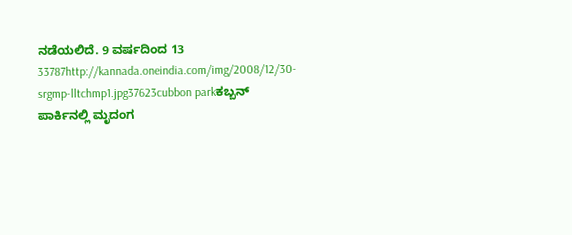ನಡೆಯಲಿದೆ. 9 ವರ್ಷದಿಂದ 13 33787http://kannada.oneindia.com/img/2008/12/30-srgmp-lltchmp1.jpg37623cubbon parkಕಬ್ಬನ್ ಪಾರ್ಕಿನಲ್ಲಿ ಮೃದಂಗ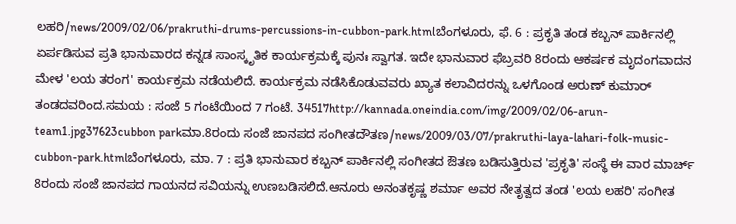ಲಹರಿ/news/2009/02/06/prakruthi-drums-percussions-in-cubbon-park.htmlಬೆಂಗಳೂರು, ಫೆ. 6 : ಪ್ರಕೃತಿ ತಂಡ ಕಬ್ಬನ್ ಪಾರ್ಕಿನಲ್ಲಿ ಏರ್ಪಡಿಸುವ ಪ್ರತಿ ಭಾನುವಾರದ ಕನ್ನಡ ಸಾಂಸ್ಕೃತಿಕ ಕಾರ್ಯಕ್ರಮಕ್ಕೆ ಪುನಃ ಸ್ವಾಗತ. ಇದೇ ಭಾನುವಾರ ಫೆಬ್ರವರಿ 8ರಂದು ಆಕರ್ಷಕ ಮೃದಂಗವಾದನ ಮೇಳ 'ಲಯ ತರಂಗ' ಕಾರ್ಯಕ್ರಮ ನಡೆಯಲಿದೆ. ಕಾರ್ಯಕ್ರಮ ನಡೆಸಿಕೊಡುವವರು ಖ್ಯಾತ ಕಲಾವಿದರನ್ನು ಒಳಗೊಂಡ ಅರುಣ್ ಕುಮಾರ್ ತಂಡದವರಿಂದ.ಸಮಯ : ಸಂಜೆ 5 ಗಂಟೆಯಿಂದ 7 ಗಂಟೆ. 34517http://kannada.oneindia.com/img/2009/02/06-arun-team1.jpg37623cubbon parkಮಾ.8ರಂದು ಸಂಜೆ ಜಾನಪದ ಸಂಗೀತದೌತಣ/news/2009/03/07/prakruthi-laya-lahari-folk-music-cubbon-park.htmlಬೆಂಗಳೂರು, ಮಾ. 7 : ಪ್ರತಿ ಭಾನುವಾರ ಕಬ್ಬನ್ ಪಾರ್ಕಿನಲ್ಲಿ ಸಂಗೀತದ ಔತಣ ಬಡಿಸುತ್ತಿರುವ 'ಪ್ರಕೃತಿ' ಸಂಸ್ಥೆ ಈ ವಾರ ಮಾರ್ಚ್ 8ರಂದು ಸಂಜೆ ಜಾನಪದ ಗಾಯನದ ಸವಿಯನ್ನು ಉಣಬಡಿಸಲಿದೆ.ಆನೂರು ಅನಂತಕೃಷ್ಣ ಶರ್ಮಾ ಅವರ ನೇತೃತ್ವದ ತಂಡ 'ಲಯ ಲಹರಿ' ಸಂಗೀತ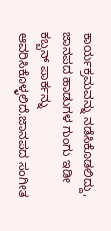ಕಾರ್ಯಕ್ರಮವನ್ನು ನಡೆಸಿಕೊಡಲಿದ್ದು, ಜಾನಪದ ಹಾಡುಗಳ ಗುಂಗು ಇಡೀ ಕಬ್ಬನ್ ಪಾರ್ಕನ್ನು ಆವರಿಸಿಕೊಳ್ಳಲಿದೆ.ಜಾನಪದ ಸಂಗೀತ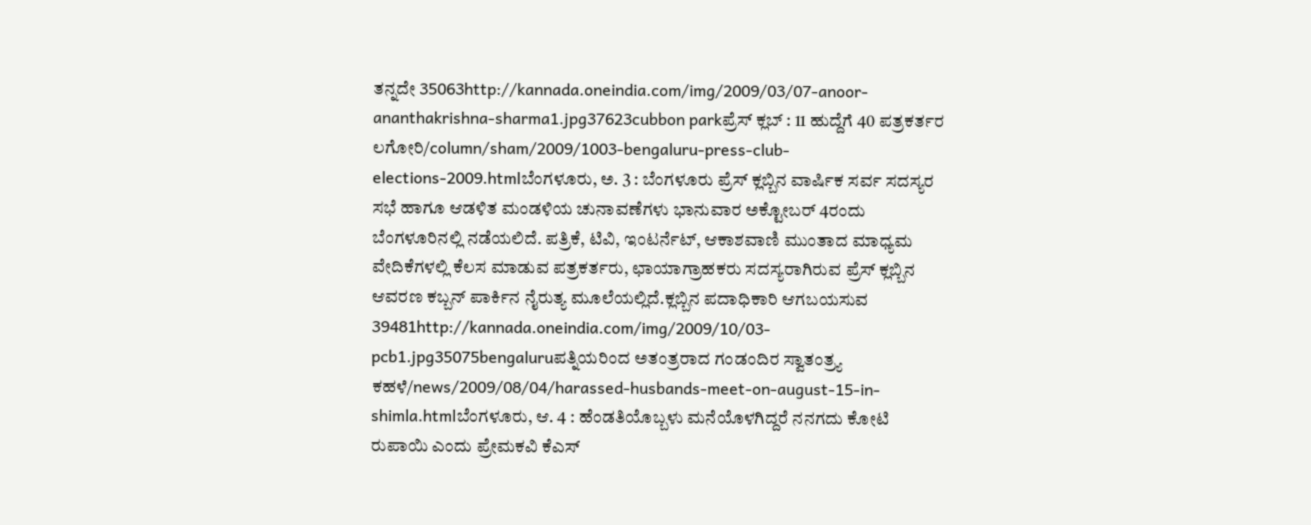ತನ್ನದೇ 35063http://kannada.oneindia.com/img/2009/03/07-anoor-ananthakrishna-sharma1.jpg37623cubbon parkಪ್ರೆಸ್ ಕ್ಲಬ್ : 11 ಹುದ್ದೆಗೆ 40 ಪತ್ರಕರ್ತರ ಲಗೋರಿ/column/sham/2009/1003-bengaluru-press-club-elections-2009.htmlಬೆಂಗಳೂರು, ಅ. 3 : ಬೆಂಗಳೂರು ಪ್ರೆಸ್ ಕ್ಲಬ್ಬಿನ ವಾರ್ಷಿಕ ಸರ್ವ ಸದಸ್ಯರ ಸಭೆ ಹಾಗೂ ಆಡಳಿತ ಮಂಡಳಿಯ ಚುನಾವಣೆಗಳು ಭಾನುವಾರ ಅಕ್ಟೋಬರ್ 4ರಂದು ಬೆಂಗಳೂರಿನಲ್ಲಿ ನಡೆಯಲಿದೆ. ಪತ್ರಿಕೆ, ಟಿವಿ, ಇಂಟರ್ನೆಟ್, ಆಕಾಶವಾಣಿ ಮುಂತಾದ ಮಾಧ್ಯಮ ವೇದಿಕೆಗಳಲ್ಲಿ ಕೆಲಸ ಮಾಡುವ ಪತ್ರಕರ್ತರು, ಛಾಯಾಗ್ರಾಹಕರು ಸದಸ್ಯರಾಗಿರುವ ಪ್ರೆಸ್ ಕ್ಲಬ್ಬಿನ ಆವರಣ ಕಬ್ಬನ್ ಪಾರ್ಕಿನ ನೈರುತ್ಯ ಮೂಲೆಯಲ್ಲಿದೆ.ಕ್ಲಬ್ಬಿನ ಪದಾಧಿಕಾರಿ ಆಗಬಯಸುವ 39481http://kannada.oneindia.com/img/2009/10/03-pcb1.jpg35075bengaluruಪತ್ನಿಯರಿಂದ ಅತಂತ್ರರಾದ ಗಂಡಂದಿರ ಸ್ವಾತಂತ್ರ್ಯ ಕಹಳೆ/news/2009/08/04/harassed-husbands-meet-on-august-15-in-shimla.htmlಬೆಂಗಳೂರು, ಆ. 4 : ಹೆಂಡತಿಯೊಬ್ಬಳು ಮನೆಯೊಳಗಿದ್ದರೆ ನನಗದು ಕೋಟಿ ರುಪಾಯಿ ಎಂದು ಪ್ರೇಮಕವಿ ಕೆಎಸ್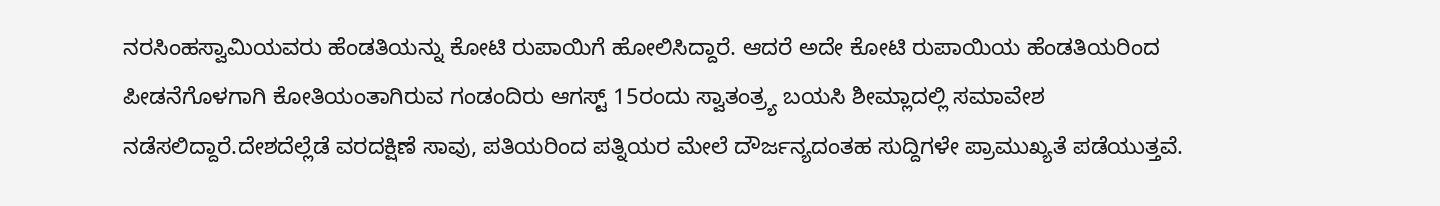ನರಸಿಂಹಸ್ವಾಮಿಯವರು ಹೆಂಡತಿಯನ್ನು ಕೋಟಿ ರುಪಾಯಿಗೆ ಹೋಲಿಸಿದ್ದಾರೆ. ಆದರೆ ಅದೇ ಕೋಟಿ ರುಪಾಯಿಯ ಹೆಂಡತಿಯರಿಂದ ಪೀಡನೆಗೊಳಗಾಗಿ ಕೋತಿಯಂತಾಗಿರುವ ಗಂಡಂದಿರು ಆಗಸ್ಟ್ 15ರಂದು ಸ್ವಾತಂತ್ರ್ಯ ಬಯಸಿ ಶೀಮ್ಲಾದಲ್ಲಿ ಸಮಾವೇಶ ನಡೆಸಲಿದ್ದಾರೆ.ದೇಶದೆಲ್ಲೆಡೆ ವರದಕ್ಷಿಣೆ ಸಾವು, ಪತಿಯರಿಂದ ಪತ್ನಿಯರ ಮೇಲೆ ದೌರ್ಜನ್ಯದಂತಹ ಸುದ್ದಿಗಳೇ ಪ್ರಾಮುಖ್ಯತೆ ಪಡೆಯುತ್ತವೆ.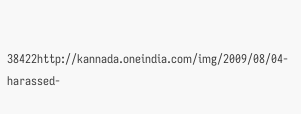38422http://kannada.oneindia.com/img/2009/08/04-harassed-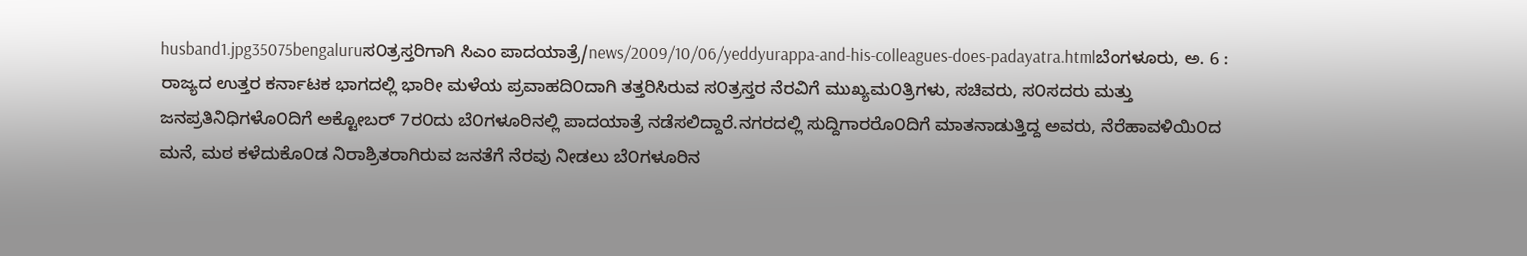husband1.jpg35075bengaluruಸ೦ತ್ರಸ್ತರಿಗಾಗಿ ಸಿಎಂ ಪಾದಯಾತ್ರೆ/news/2009/10/06/yeddyurappa-and-his-colleagues-does-padayatra.htmlಬೆಂಗಳೂರು, ಅ. 6 : ರಾಜ್ಯದ ಉತ್ತರ ಕರ್ನಾಟಕ ಭಾಗದಲ್ಲಿ ಭಾರೀ ಮಳೆಯ ಪ್ರವಾಹದಿ೦ದಾಗಿ ತತ್ತರಿಸಿರುವ ಸ೦ತ್ರಸ್ತರ ನೆರವಿಗೆ ಮುಖ್ಯಮ೦ತ್ರಿಗಳು, ಸಚಿವರು, ಸ೦ಸದರು ಮತ್ತು ಜನಪ್ರತಿನಿಧಿಗಳೊ೦ದಿಗೆ ಅಕ್ಟೋಬರ್ 7ರ೦ದು ಬೆ೦ಗಳೂರಿನಲ್ಲಿ ಪಾದಯಾತ್ರೆ ನಡೆಸಲಿದ್ದಾರೆ.ನಗರದಲ್ಲಿ ಸುದ್ದಿಗಾರರೊ೦ದಿಗೆ ಮಾತನಾಡುತ್ತಿದ್ದ ಅವರು, ನೆರೆಹಾವಳಿಯಿ೦ದ ಮನೆ, ಮಠ ಕಳೆದುಕೊ೦ಡ ನಿರಾಶ್ರಿತರಾಗಿರುವ ಜನತೆಗೆ ನೆರವು ನೀಡಲು ಬೆ೦ಗಳೂರಿನ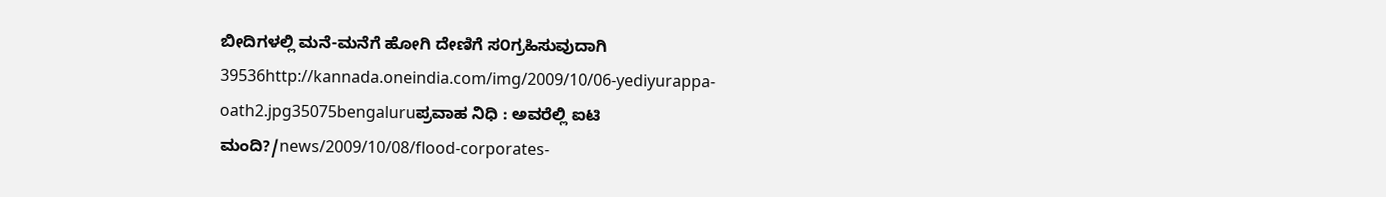ಬೀದಿಗಳಲ್ಲಿ ಮನೆ-ಮನೆಗೆ ಹೋಗಿ ದೇಣಿಗೆ ಸ೦ಗ್ರಹಿಸುವುದಾಗಿ 39536http://kannada.oneindia.com/img/2009/10/06-yediyurappa-oath2.jpg35075bengaluruಪ್ರವಾಹ ನಿಧಿ : ಅವರೆಲ್ಲಿ ಐಟಿ ಮಂದಿ?/news/2009/10/08/flood-corporates-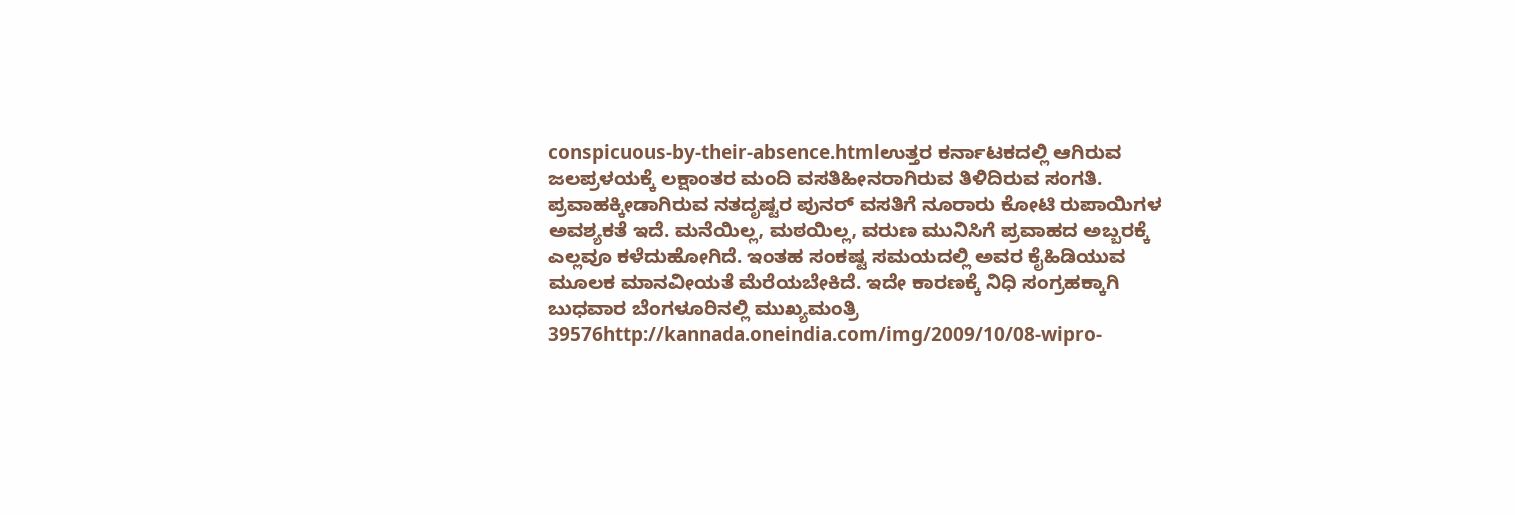conspicuous-by-their-absence.htmlಉತ್ತರ ಕರ್ನಾಟಕದಲ್ಲಿ ಆಗಿರುವ ಜಲಪ್ರಳಯಕ್ಕೆ ಲಕ್ಷಾಂತರ ಮಂದಿ ವಸತಿಹೀನರಾಗಿರುವ ತಿಳಿದಿರುವ ಸಂಗತಿ. ಪ್ರವಾಹಕ್ಕೀಡಾಗಿರುವ ನತದೃಷ್ಟರ ಪುನರ್ ವಸತಿಗೆ ನೂರಾರು ಕೋಟಿ ರುಪಾಯಿಗಳ ಅವಶ್ಯಕತೆ ಇದೆ. ಮನೆಯಿಲ್ಲ, ಮಠಯಿಲ್ಲ, ವರುಣ ಮುನಿಸಿಗೆ ಪ್ರವಾಹದ ಅಬ್ಬರಕ್ಕೆ ಎಲ್ಲವೂ ಕಳೆದುಹೋಗಿದೆ. ಇಂತಹ ಸಂಕಷ್ಟ ಸಮಯದಲ್ಲಿ ಅವರ ಕೈಹಿಡಿಯುವ ಮೂಲಕ ಮಾನವೀಯತೆ ಮೆರೆಯಬೇಕಿದೆ. ಇದೇ ಕಾರಣಕ್ಕೆ ನಿಧಿ ಸಂಗ್ರಹಕ್ಕಾಗಿ ಬುಧವಾರ ಬೆಂಗಳೂರಿನಲ್ಲಿ ಮುಖ್ಯಮಂತ್ರಿ 39576http://kannada.oneindia.com/img/2009/10/08-wipro-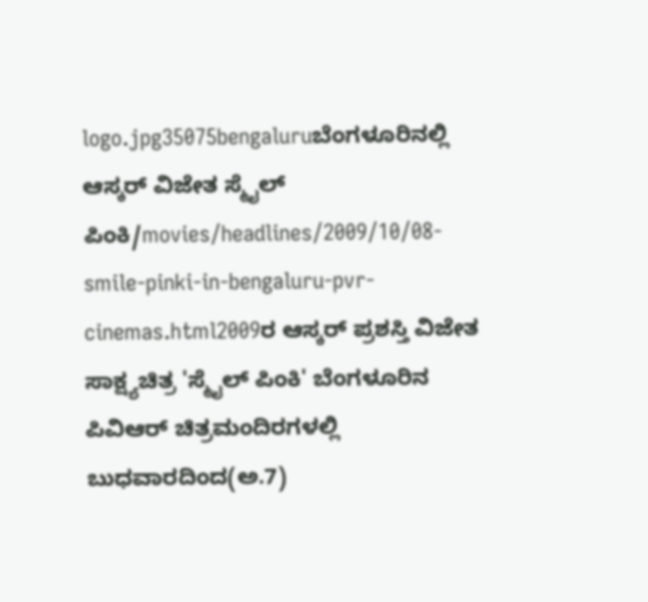logo.jpg35075bengaluruಬೆಂಗಳೂರಿನಲ್ಲಿ ಆಸ್ಕರ್ ವಿಜೇತ ಸ್ಮೈಲ್ ಪಿಂಕಿ/movies/headlines/2009/10/08-smile-pinki-in-bengaluru-pvr-cinemas.html2009ರ ಆಸ್ಕರ್ ಪ್ರಶಸ್ತಿ ವಿಜೇತ ಸಾಕ್ಷ್ಯಚಿತ್ರ 'ಸ್ಮೈಲ್ ಪಿಂಕಿ' ಬೆಂಗಳೂರಿನ ಪಿವಿಆರ್ ಚಿತ್ರಮಂದಿರಗಳಲ್ಲಿ ಬುಧವಾರದಿಂದ(ಅ.7)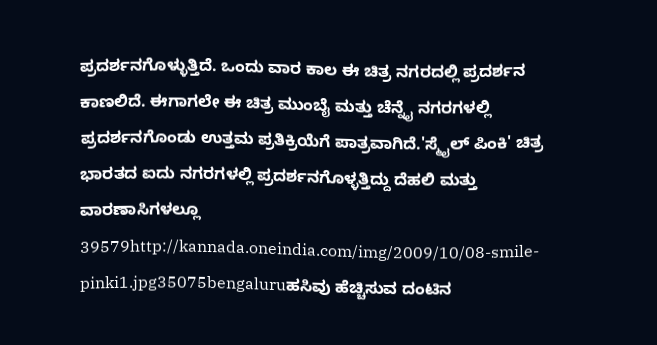ಪ್ರದರ್ಶನಗೊಳ್ಳುತ್ತಿದೆ. ಒಂದು ವಾರ ಕಾಲ ಈ ಚಿತ್ರ ನಗರದಲ್ಲಿ ಪ್ರದರ್ಶನ ಕಾಣಲಿದೆ. ಈಗಾಗಲೇ ಈ ಚಿತ್ರ ಮುಂಬೈ ಮತ್ತು ಚೆನ್ನೈ ನಗರಗಳಲ್ಲಿ ಪ್ರದರ್ಶನಗೊಂಡು ಉತ್ತಮ ಪ್ರತಿಕ್ರಿಯೆಗೆ ಪಾತ್ರವಾಗಿದೆ.'ಸ್ಮೈಲ್ ಪಿಂಕಿ' ಚಿತ್ರ ಭಾರತದ ಐದು ನಗರಗಳಲ್ಲಿ ಪ್ರದರ್ಶನಗೊಳ್ಳತ್ತಿದ್ದು ದೆಹಲಿ ಮತ್ತು ವಾರಣಾಸಿಗಳಲ್ಲೂ 39579http://kannada.oneindia.com/img/2009/10/08-smile-pinki1.jpg35075bengaluruಹಸಿವು ಹೆಚ್ಚಿಸುವ ದಂಟಿನ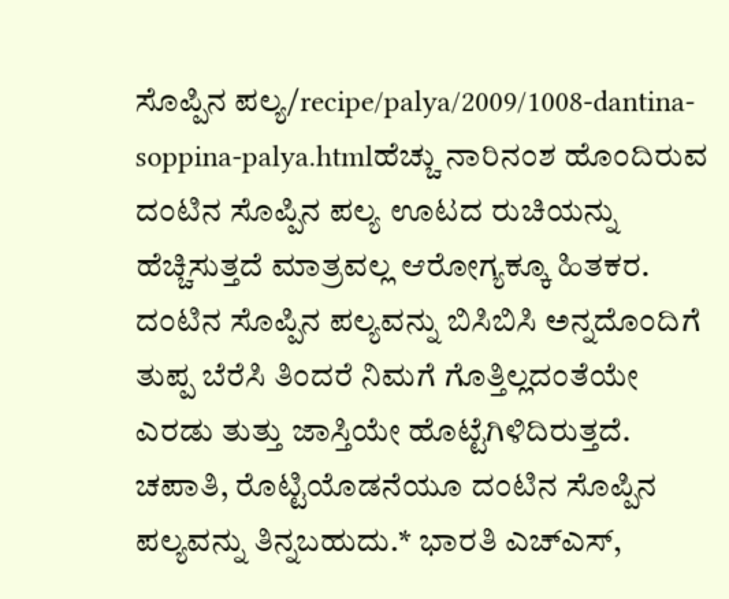ಸೊಪ್ಪಿನ ಪಲ್ಯ/recipe/palya/2009/1008-dantina-soppina-palya.htmlಹೆಚ್ಚು ನಾರಿನಂಶ ಹೊಂದಿರುವ ದಂಟಿನ ಸೊಪ್ಪಿನ ಪಲ್ಯ ಊಟದ ರುಚಿಯನ್ನು ಹೆಚ್ಚಿಸುತ್ತದೆ ಮಾತ್ರವಲ್ಲ ಆರೋಗ್ಯಕ್ಕೂ ಹಿತಕರ. ದಂಟಿನ ಸೊಪ್ಪಿನ ಪಲ್ಯವನ್ನು ಬಿಸಿಬಿಸಿ ಅನ್ನದೊಂದಿಗೆ ತುಪ್ಪ ಬೆರೆಸಿ ತಿಂದರೆ ನಿಮಗೆ ಗೊತ್ತಿಲ್ಲದಂತೆಯೇ ಎರಡು ತುತ್ತು ಜಾಸ್ತಿಯೇ ಹೊಟ್ಟೆಗಿಳಿದಿರುತ್ತದೆ. ಚಪಾತಿ, ರೊಟ್ಟಿಯೊಡನೆಯೂ ದಂಟಿನ ಸೊಪ್ಪಿನ ಪಲ್ಯವನ್ನು ತಿನ್ನಬಹುದು.* ಭಾರತಿ ಎಚ್ಎಸ್,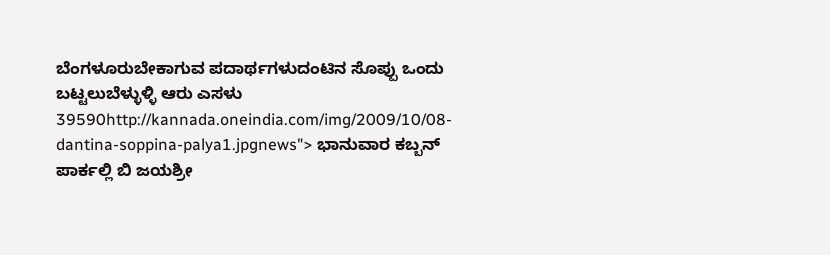ಬೆಂಗಳೂರುಬೇಕಾಗುವ ಪದಾರ್ಥಗಳುದಂಟಿನ ಸೊಪ್ಪು ಒಂದು ಬಟ್ಟಲುಬೆಳ್ಳುಳ್ಳಿ ಆರು ಎಸಳು 39590http://kannada.oneindia.com/img/2009/10/08-dantina-soppina-palya1.jpgnews"> ಭಾನುವಾರ ಕಬ್ಬನ್ ಪಾರ್ಕಲ್ಲಿ ಬಿ ಜಯಶ್ರೀ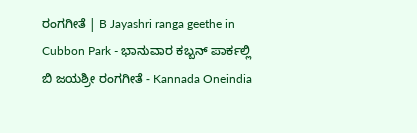ರಂಗಗೀತೆ | B Jayashri ranga geethe in Cubbon Park - ಭಾನುವಾರ ಕಬ್ಬನ್ ಪಾರ್ಕಲ್ಲಿ ಬಿ ಜಯಶ್ರೀ ರಂಗಗೀತೆ - Kannada Oneindia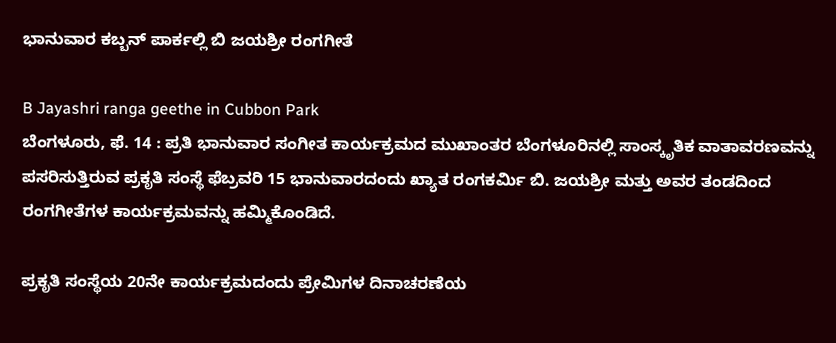ಭಾನುವಾರ ಕಬ್ಬನ್ ಪಾರ್ಕಲ್ಲಿ ಬಿ ಜಯಶ್ರೀ ರಂಗಗೀತೆ

B Jayashri ranga geethe in Cubbon Park
ಬೆಂಗಳೂರು, ಫೆ. 14 : ಪ್ರತಿ ಭಾನುವಾರ ಸಂಗೀತ ಕಾರ್ಯಕ್ರಮದ ಮುಖಾಂತರ ಬೆಂಗಳೂರಿನಲ್ಲಿ ಸಾಂಸ್ಕೃತಿಕ ವಾತಾವರಣವನ್ನು ಪಸರಿಸುತ್ತಿರುವ ಪ್ರಕೃತಿ ಸಂಸ್ಥೆ ಫೆಬ್ರವರಿ 15 ಭಾನುವಾರದಂದು ಖ್ಯಾತ ರಂಗಕರ್ಮಿ ಬಿ. ಜಯಶ್ರೀ ಮತ್ತು ಅವರ ತಂಡದಿಂದ ರಂಗಗೀತೆಗಳ ಕಾರ್ಯಕ್ರಮವನ್ನು ಹಮ್ಮಿಕೊಂಡಿದೆ.

ಪ್ರಕೃತಿ ಸಂಸ್ಥೆಯ 20ನೇ ಕಾರ್ಯಕ್ರಮದಂದು ಪ್ರೇಮಿಗಳ ದಿನಾಚರಣೆಯ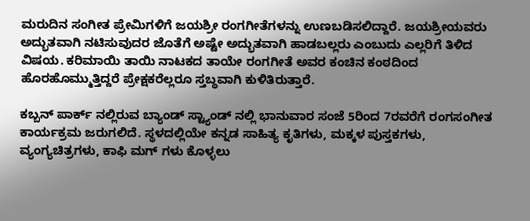ಮರುದಿನ ಸಂಗೀತ ಪ್ರೇಮಿಗಳಿಗೆ ಜಯಶ್ರೀ ರಂಗಗೀತೆಗಳನ್ನು ಉಣಬಡಿಸಲಿದ್ದಾರೆ. ಜಯಶ್ರೀಯವರು ಅದ್ಭುತವಾಗಿ ನಟಿಸುವುದರ ಜೊತೆಗೆ ಅಷ್ಟೇ ಅದ್ಭುತವಾಗಿ ಹಾಡಬಲ್ಲರು ಎಂಬುದು ಎಲ್ಲರಿಗೆ ತಿಳಿದ ವಿಷಯ. ಕರಿಮಾಯಿ ತಾಯಿ ನಾಟಕದ ತಾಯೇ ರಂಗಗೀತೆ ಅವರ ಕಂಚಿನ ಕಂಠದಿಂದ ಹೊರಹೊಮ್ಮುತ್ತಿದ್ದರೆ ಪ್ರೇಕ್ಷಕರೆಲ್ಲರೂ ಸ್ತಬ್ಧವಾಗಿ ಕುಳಿತಿರುತ್ತಾರೆ.

ಕಬ್ಬನ್ ಪಾರ್ಕ್ ನಲ್ಲಿರುವ ಬ್ಯಾಂಡ್ ಸ್ಟ್ಯಾಂಡ್ ನಲ್ಲಿ ಭಾನುವಾರ ಸಂಜೆ 5ರಿಂದ 7ರವರೆಗೆ ರಂಗಸಂಗೀತ ಕಾರ್ಯಕ್ರಮ ಜರುಗಲಿದೆ. ಸ್ಥಳದಲ್ಲಿಯೇ ಕನ್ನಡ ಸಾಹಿತ್ಯ ಕೃತಿಗಳು, ಮಕ್ಕಳ ಪುಸ್ತಕಗಳು, ವ್ಯಂಗ್ಯಚಿತ್ರಗಳು, ಕಾಫಿ ಮಗ್ ಗಳು ಕೊಳ್ಳಲು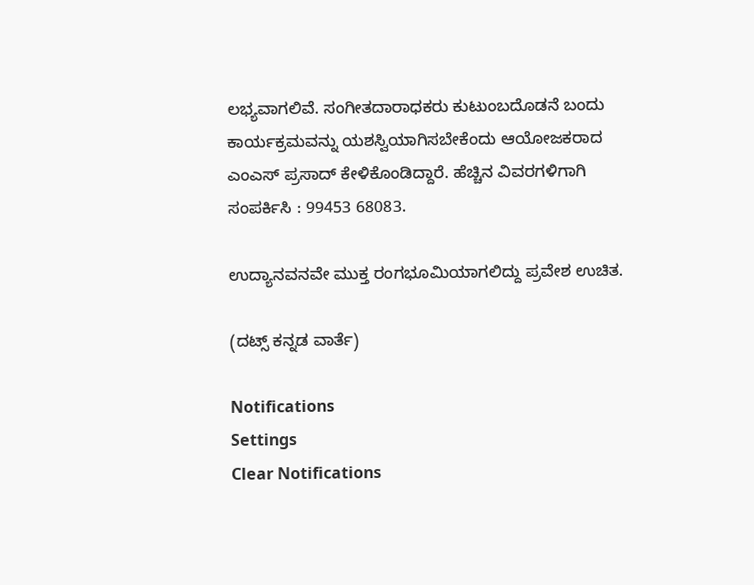ಲಭ್ಯವಾಗಲಿವೆ. ಸಂಗೀತದಾರಾಧಕರು ಕುಟುಂಬದೊಡನೆ ಬಂದು ಕಾರ್ಯಕ್ರಮವನ್ನು ಯಶಸ್ವಿಯಾಗಿಸಬೇಕೆಂದು ಆಯೋಜಕರಾದ ಎಂಎಸ್ ಪ್ರಸಾದ್ ಕೇಳಿಕೊಂಡಿದ್ದಾರೆ. ಹೆಚ್ಚಿನ ವಿವರಗಳಿಗಾಗಿ ಸಂಪರ್ಕಿಸಿ : 99453 68083.

ಉದ್ಯಾನವನವೇ ಮುಕ್ತ ರಂಗಭೂಮಿಯಾಗಲಿದ್ದು ಪ್ರವೇಶ ಉಚಿತ.

(ದಟ್ಸ್ ಕನ್ನಡ ವಾರ್ತೆ)

Notifications
Settings
Clear Notifications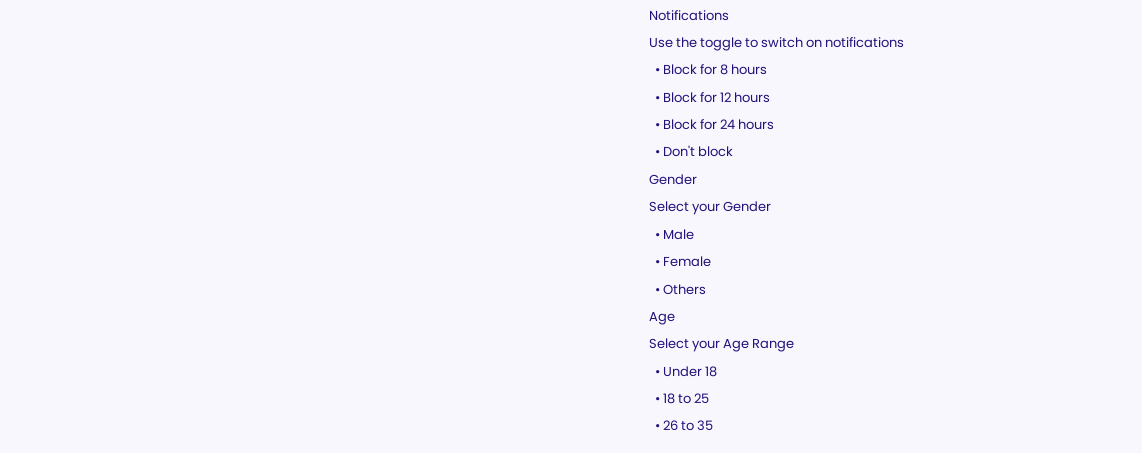Notifications
Use the toggle to switch on notifications
  • Block for 8 hours
  • Block for 12 hours
  • Block for 24 hours
  • Don't block
Gender
Select your Gender
  • Male
  • Female
  • Others
Age
Select your Age Range
  • Under 18
  • 18 to 25
  • 26 to 35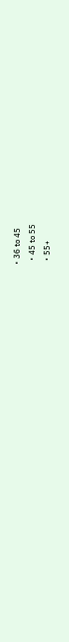• 36 to 45
  • 45 to 55
  • 55+